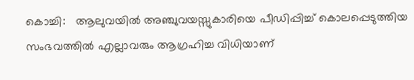കൊച്ചി:   ആലുവയില്‍ അഞ്ചുവയസ്സുകാരിയെ പീഡിപ്പിച്ച് കൊലപ്പെടുത്തിയ സംഭവത്തില്‍ എല്ലാവരും ആഗ്രഹിച്ച വിധിയാണ്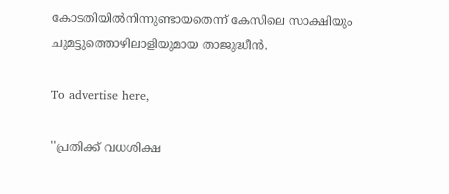കോടതിയില്‍നിന്നുണ്ടായതെന്ന് കേസിലെ സാക്ഷിയും ചുമട്ടുത്തൊഴിലാളിയുമായ താജുദ്ധീന്‍.

To advertise here,

''പ്രതിക്ക് വധശിക്ഷ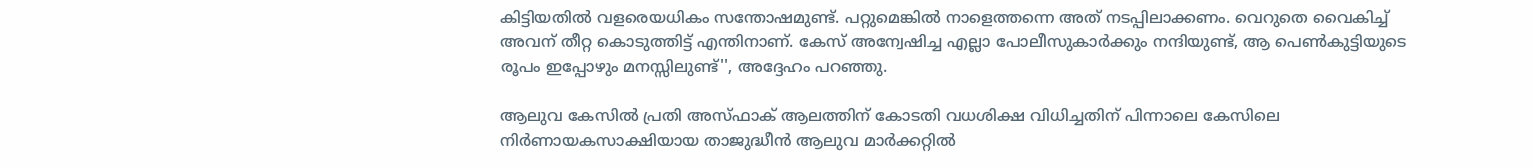കിട്ടിയതില്‍ വളരെയധികം സന്തോഷമുണ്ട്. പറ്റുമെങ്കില്‍ നാളെത്തന്നെ അത് നടപ്പിലാക്കണം. വെറുതെ വൈകിച്ച് അവന് തീറ്റ കൊടുത്തിട്ട് എന്തിനാണ്. കേസ് അന്വേഷിച്ച എല്ലാ പോലീസുകാര്‍ക്കും നന്ദിയുണ്ട്, ആ പെണ്‍കുട്ടിയുടെ രൂപം ഇപ്പോഴും മനസ്സിലുണ്ട്'', അദ്ദേഹം പറഞ്ഞു.

ആലുവ കേസില്‍ പ്രതി അസ്ഫാക് ആലത്തിന് കോടതി വധശിക്ഷ വിധിച്ചതിന് പിന്നാലെ കേസിലെ നിര്‍ണായകസാക്ഷിയായ താജുദ്ധീന്‍ ആലുവ മാര്‍ക്കറ്റില്‍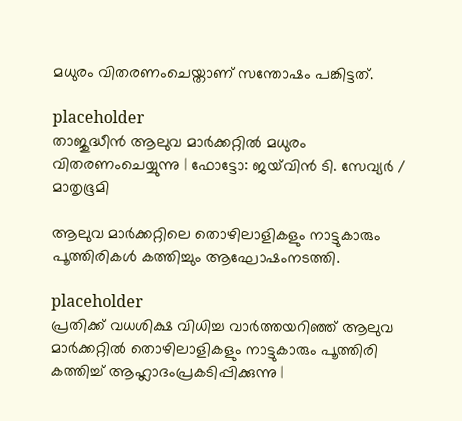മധുരം വിതരണംചെയ്താണ് സന്തോഷം പങ്കിട്ടത്.

placeholder
താജുദ്ധീന്‍ ആലുവ മാര്‍ക്കറ്റില്‍ മധുരം വിതരണംചെയ്യുന്നു | ഫോട്ടോ: ജയ്‌വിന്‍ ടി. സേവ്യര്‍ / മാതൃഭൂമി

ആലുവ മാര്‍ക്കറ്റിലെ തൊഴിലാളികളും നാട്ടുകാരും പൂത്തിരികള്‍ കത്തിച്ചും ആഘോഷംനടത്തി.

placeholder
പ്രതിക്ക് വധശിക്ഷ വിധിച്ച വാര്‍ത്തയറിഞ്ഞ് ആലുവ മാര്‍ക്കറ്റില്‍ തൊഴിലാളികളും നാട്ടുകാരും പൂത്തിരി കത്തിച്ച് ആഹ്ലാദംപ്രകടിപ്പിക്കുന്നു |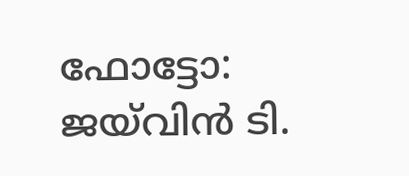ഫോട്ടോ: ജയ്‌വിന്‍ ടി.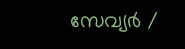സേവ്യര്‍ /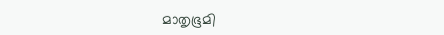മാതൃഭൂമി